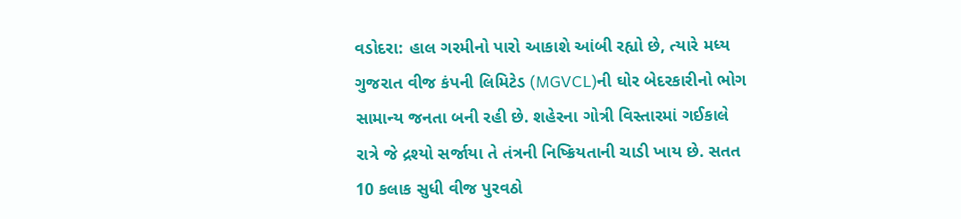વડોદરા: હાલ ગરમીનો પારો આકાશે આંબી રહ્યો છે, ત્યારે મધ્ય ગુજરાત વીજ કંપની લિમિટેડ (MGVCL)ની ઘોર બેદરકારીનો ભોગ સામાન્ય જનતા બની રહી છે. શહેરના ગોત્રી વિસ્તારમાં ગઈકાલે રાત્રે જે દ્રશ્યો સર્જાયા તે તંત્રની નિષ્ક્રિયતાની ચાડી ખાય છે. સતત 10 કલાક સુધી વીજ પુરવઠો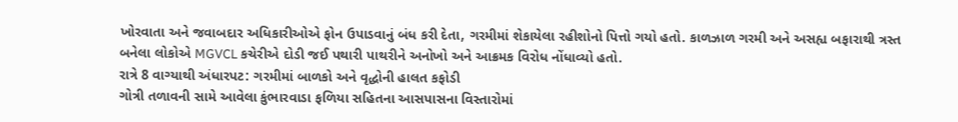ખોરવાતા અને જવાબદાર અધિકારીઓએ ફોન ઉપાડવાનું બંધ કરી દેતા, ગરમીમાં શેકાયેલા રહીશોનો પિત્તો ગયો હતો. કાળઝાળ ગરમી અને અસહ્ય બફારાથી ત્રસ્ત બનેલા લોકોએ MGVCL કચેરીએ દોડી જઈ પથારી પાથરીને અનોખો અને આક્રમક વિરોધ નોંધાવ્યો હતો.
રાત્રે 8 વાગ્યાથી અંધારપટ: ગરમીમાં બાળકો અને વૃદ્ધોની હાલત કફોડી
ગોત્રી તળાવની સામે આવેલા કુંભારવાડા ફળિયા સહિતના આસપાસના વિસ્તારોમાં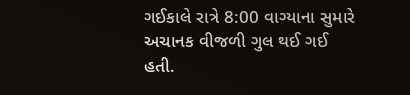ગઈકાલે રાત્રે 8:00 વાગ્યાના સુમારે અચાનક વીજળી ગુલ થઈ ગઈ હતી.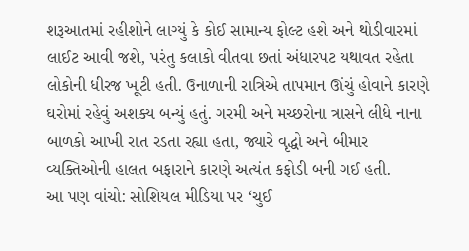શરૂઆતમાં રહીશોને લાગ્યું કે કોઈ સામાન્ય ફોલ્ટ હશે અને થોડીવારમાં લાઈટ આવી જશે, પરંતુ કલાકો વીતવા છતાં અંધારપટ યથાવત રહેતા લોકોની ધીરજ ખૂટી હતી. ઉનાળાની રાત્રિએ તાપમાન ઊંચું હોવાને કારણે ઘરોમાં રહેવું અશક્ય બન્યું હતું. ગરમી અને મચ્છરોના ત્રાસને લીધે નાના બાળકો આખી રાત રડતા રહ્યા હતા, જ્યારે વૃદ્ધો અને બીમાર વ્યક્તિઓની હાલત બફારાને કારણે અત્યંત કફોડી બની ગઈ હતી.
આ પણ વાંચો: સોશિયલ મીડિયા પર ‘ચુઈ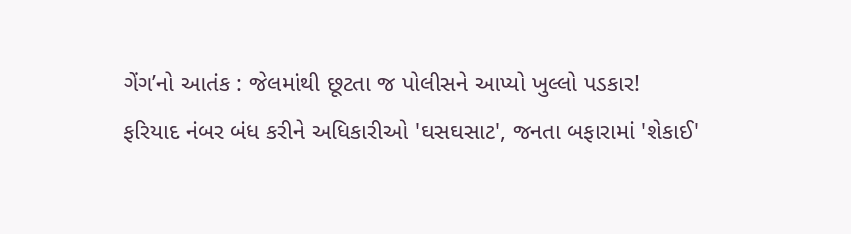ગેંગ’નો આતંક : જેલમાંથી છૂટતા જ પોલીસને આપ્યો ખુલ્લો પડકાર!
ફરિયાદ નંબર બંધ કરીને અધિકારીઓ 'ઘસઘસાટ', જનતા બફારામાં 'શેકાઈ'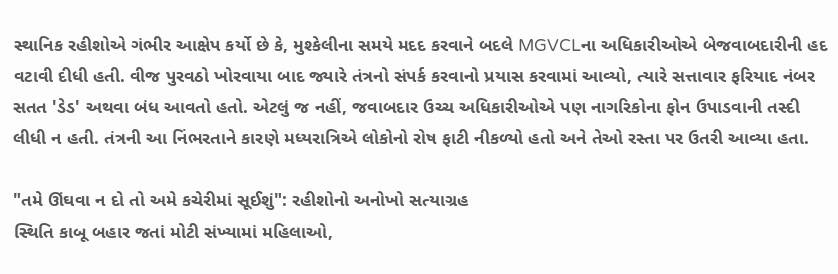સ્થાનિક રહીશોએ ગંભીર આક્ષેપ કર્યો છે કે, મુશ્કેલીના સમયે મદદ કરવાને બદલે MGVCLના અધિકારીઓએ બેજવાબદારીની હદ વટાવી દીધી હતી. વીજ પુરવઠો ખોરવાયા બાદ જ્યારે તંત્રનો સંપર્ક કરવાનો પ્રયાસ કરવામાં આવ્યો, ત્યારે સત્તાવાર ફરિયાદ નંબર સતત 'ડેડ' અથવા બંધ આવતો હતો. એટલું જ નહીં, જવાબદાર ઉચ્ચ અધિકારીઓએ પણ નાગરિકોના ફોન ઉપાડવાની તસ્દી લીધી ન હતી. તંત્રની આ નિંભરતાને કારણે મધ્યરાત્રિએ લોકોનો રોષ ફાટી નીકળ્યો હતો અને તેઓ રસ્તા પર ઉતરી આવ્યા હતા.

"તમે ઊંઘવા ન દો તો અમે કચેરીમાં સૂઈશું": રહીશોનો અનોખો સત્યાગ્રહ
સ્થિતિ કાબૂ બહાર જતાં મોટી સંખ્યામાં મહિલાઓ,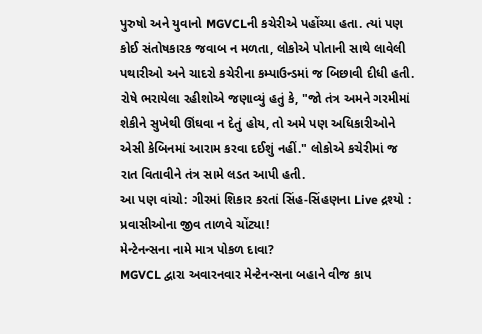પુરુષો અને યુવાનો MGVCLની કચેરીએ પહોંચ્યા હતા. ત્યાં પણ કોઈ સંતોષકારક જવાબ ન મળતા, લોકોએ પોતાની સાથે લાવેલી પથારીઓ અને ચાદરો કચેરીના કમ્પાઉન્ડમાં જ બિછાવી દીધી હતી. રોષે ભરાયેલા રહીશોએ જણાવ્યું હતું કે, "જો તંત્ર અમને ગરમીમાં શેકીને સુખેથી ઊંઘવા ન દેતું હોય, તો અમે પણ અધિકારીઓને એસી કેબિનમાં આરામ કરવા દઈશું નહીં." લોકોએ કચેરીમાં જ રાત વિતાવીને તંત્ર સામે લડત આપી હતી.
આ પણ વાંચો: ગીરમાં શિકાર કરતાં સિંહ-સિંહણના Live દ્રશ્યો : પ્રવાસીઓના જીવ તાળવે ચોંટ્યા!
મેન્ટેનન્સના નામે માત્ર પોકળ દાવા?
MGVCL દ્વારા અવારનવાર મેન્ટેનન્સના બહાને વીજ કાપ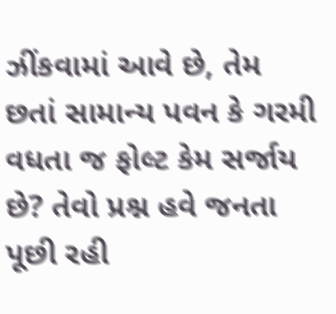ઝીંકવામાં આવે છે, તેમ છતાં સામાન્ય પવન કે ગરમી વધતા જ ફોલ્ટ કેમ સર્જાય છે? તેવો પ્રશ્ન હવે જનતા પૂછી રહી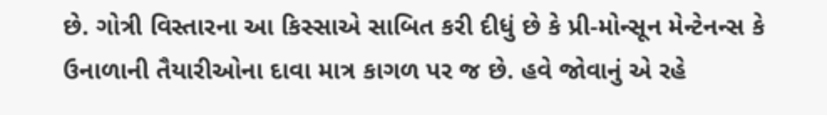છે. ગોત્રી વિસ્તારના આ કિસ્સાએ સાબિત કરી દીધું છે કે પ્રી-મોન્સૂન મેન્ટેનન્સ કે ઉનાળાની તૈયારીઓના દાવા માત્ર કાગળ પર જ છે. હવે જોવાનું એ રહે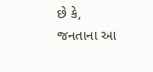છે કે, જનતાના આ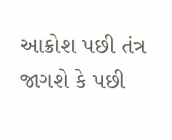આક્રોશ પછી તંત્ર જાગશે કે પછી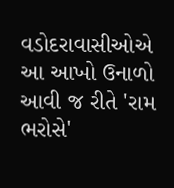વડોદરાવાસીઓએ આ આખો ઉનાળો આવી જ રીતે 'રામ ભરોસે'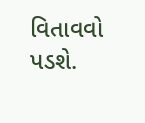વિતાવવો પડશે.